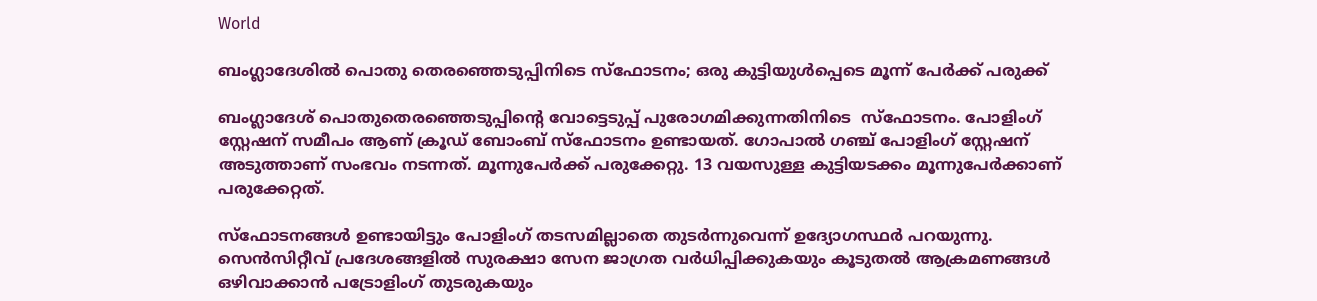World

ബംഗ്ലാദേശിൽ പൊതു തെരഞ്ഞെടുപ്പിനിടെ സ്‌ഫോടനം; ഒരു കുട്ടിയുൾപ്പെടെ മൂന്ന് പേർക്ക് പരുക്ക്

ബംഗ്ലാദേശ് പൊതുതെരഞ്ഞെടുപ്പിന്റെ വോട്ടെടുപ്പ് പുരോഗമിക്കുന്നതിനിടെ  സ്‌ഫോടനം. പോളിംഗ് സ്റ്റേഷന് സമീപം ആണ് ക്രൂഡ് ബോംബ് സ്‌ഫോടനം ഉണ്ടായത്. ഗോപാൽ ഗഞ്ച് പോളിംഗ് സ്റ്റേഷന് അടുത്താണ് സംഭവം നടന്നത്. മൂന്നുപേർക്ക് പരുക്കേറ്റു. 13 വയസുള്ള കുട്ടിയടക്കം മൂന്നുപേർക്കാണ് പരുക്കേറ്റത്.

സ്‌ഫോടനങ്ങൾ ഉണ്ടായിട്ടും പോളിംഗ് തടസമില്ലാതെ തുടർന്നുവെന്ന് ഉദ്യോഗസ്ഥർ പറയുന്നു. സെൻസിറ്റീവ് പ്രദേശങ്ങളിൽ സുരക്ഷാ സേന ജാഗ്രത വർധിപ്പിക്കുകയും കൂടുതൽ ആക്രമണങ്ങൾ ഒഴിവാക്കാൻ പട്രോളിംഗ് തുടരുകയും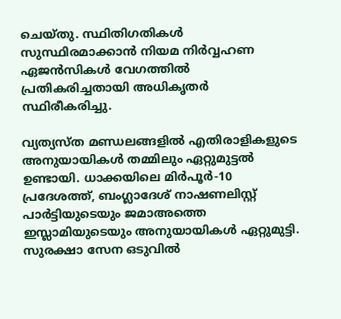ചെയ്തു. സ്ഥിതിഗതികൾ സുസ്ഥിരമാക്കാൻ നിയമ നിർവ്വഹണ ഏജൻസികൾ വേഗത്തിൽ പ്രതികരിച്ചതായി അധികൃതർ സ്ഥിരീകരിച്ചു.

വ്യത്യസ്ത മണ്ഡലങ്ങളിൽ എതിരാളികളുടെ അനുയായികൾ തമ്മിലും ഏറ്റുമുട്ടൽ ഉണ്ടായി. ധാക്കയിലെ മിർപൂർ-10 പ്രദേശത്ത്, ബംഗ്ലാദേശ് നാഷണലിസ്റ്റ് പാർട്ടിയുടെയും ജമാഅത്തെ ഇസ്ലാമിയുടെയും അനുയായികൾ ഏറ്റുമുട്ടി. സുരക്ഷാ സേന ഒടുവിൽ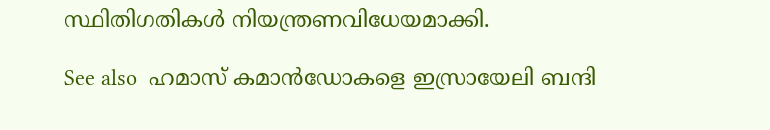സ്ഥിതിഗതികൾ നിയന്ത്രണവിധേയമാക്കി.

See also  ഹമാസ് കമാൻഡോകളെ ഇസ്രായേലി ബന്ദി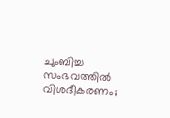ചുംബിച്ച സംഭവത്തിൽ വിശദീകരണം;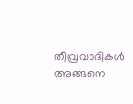തീവ്രവാദികൾ അങ്ങനെ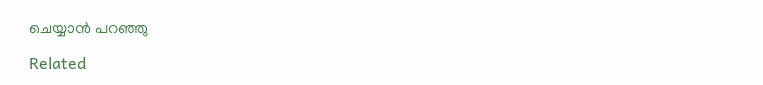ചെയ്യാൻ പറഞ്ഞു

Related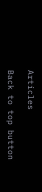Articles

Back to top button